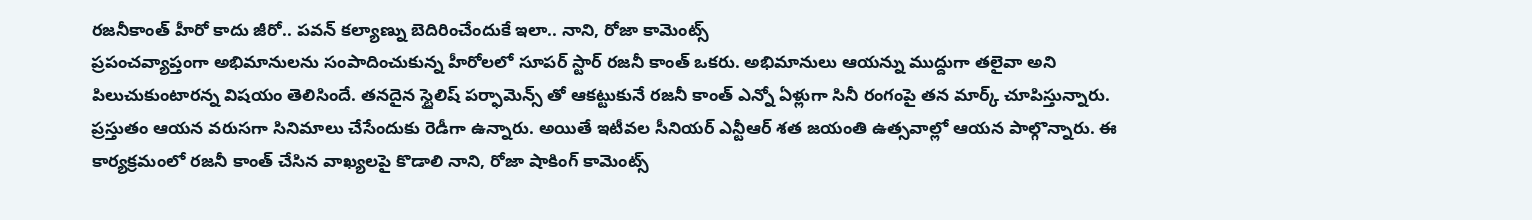రజనీకాంత్ హీరో కాదు జీరో.. పవన్ కల్యాణ్ను బెదిరించేందుకే ఇలా.. నాని, రోజా కామెంట్స్
ప్రపంచవ్యాప్తంగా అభిమానులను సంపాదించుకున్న హీరోలలో సూపర్ స్టార్ రజనీ కాంత్ ఒకరు. అభిమానులు ఆయన్ను ముద్దుగా తలైవా అని పిలుచుకుంటారన్న విషయం తెలిసిందే. తనదైన స్టైలిష్ పర్ఫామెన్స్ తో ఆకట్టుకునే రజనీ కాంత్ ఎన్నో ఏళ్లుగా సినీ రంగంపై తన మార్క్ చూపిస్తున్నారు. ప్రస్తుతం ఆయన వరుసగా సినిమాలు చేసేందుకు రెడీగా ఉన్నారు. అయితే ఇటీవల సీనియర్ ఎన్టీఆర్ శత జయంతి ఉత్సవాల్లో ఆయన పాల్గొన్నారు. ఈ కార్యక్రమంలో రజనీ కాంత్ చేసిన వాఖ్యలపై కొడాలి నాని, రోజా షాకింగ్ కామెంట్స్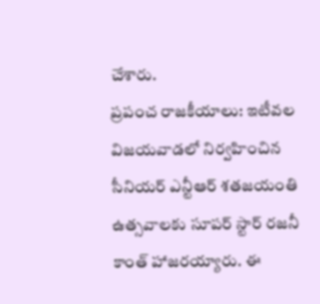చేశారు.
ప్రపంచ రాజకీయాలు: ఇటీవల విజయవాడలో నిర్వహించిన సీనియర్ ఎన్టీఆర్ శతజయంతి ఉత్సవాలకు సూపర్ స్టార్ రజనీ కాంత్ హాజరయ్యారు. ఈ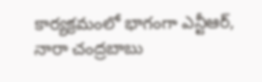కార్యక్రమంలో భాగంగా ఎన్టీఆర్, నారా చంద్రబాబు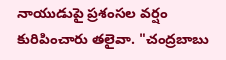నాయుడుపై ప్రశంసల వర్షం కురిపించారు తలైవా. "చంద్రబాబు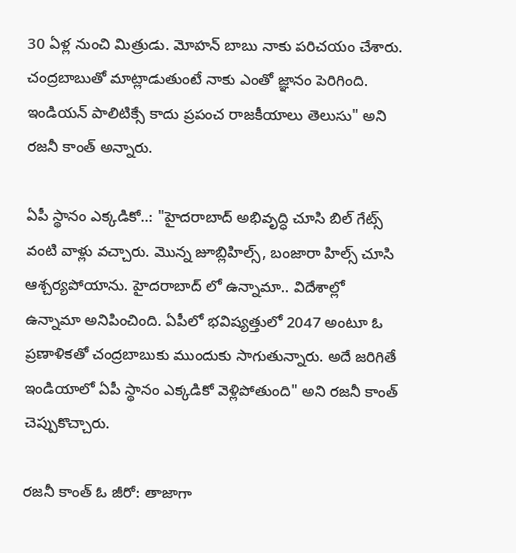30 ఏళ్ల నుంచి మిత్రుడు. మోహన్ బాబు నాకు పరిచయం చేశారు. చంద్రబాబుతో మాట్లాడుతుంటే నాకు ఎంతో జ్ఞానం పెరిగింది. ఇండియన్ పాలిటిక్సే కాదు ప్రపంచ రాజకీయాలు తెలుసు" అని రజనీ కాంత్ అన్నారు.

ఏపీ స్థానం ఎక్కడికో..: "హైదరాబాద్ అభివృద్ధి చూసి బిల్ గేట్స్ వంటి వాళ్లు వచ్చారు. మొన్న జూబ్లిహిల్స్, బంజారా హిల్స్ చూసి ఆశ్చర్యపోయాను. హైదరాబాద్ లో ఉన్నామా.. విదేశాల్లో ఉన్నామా అనిపించింది. ఏపీలో భవిష్యత్తులో 2047 అంటూ ఓ ప్రణాళికతో చంద్రబాబుకు ముందుకు సాగుతున్నారు. అదే జరిగితే ఇండియాలో ఏపీ స్థానం ఎక్కడికో వెళ్లిపోతుంది" అని రజనీ కాంత్ చెప్పుకొచ్చారు.

రజనీ కాంత్ ఓ జీరో: తాజాగా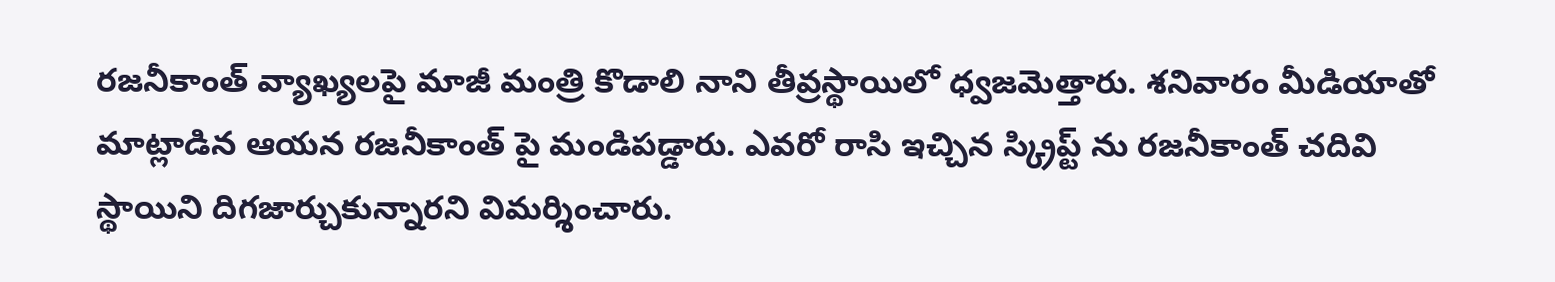రజనీకాంత్ వ్యాఖ్యలపై మాజీ మంత్రి కొడాలి నాని తీవ్రస్థాయిలో ధ్వజమెత్తారు. శనివారం మీడియాతో మాట్లాడిన ఆయన రజనీకాంత్ పై మండిపడ్డారు. ఎవరో రాసి ఇచ్చిన స్క్రిప్ట్ ను రజనీకాంత్ చదివి స్థాయిని దిగజార్చుకున్నారని విమర్శించారు.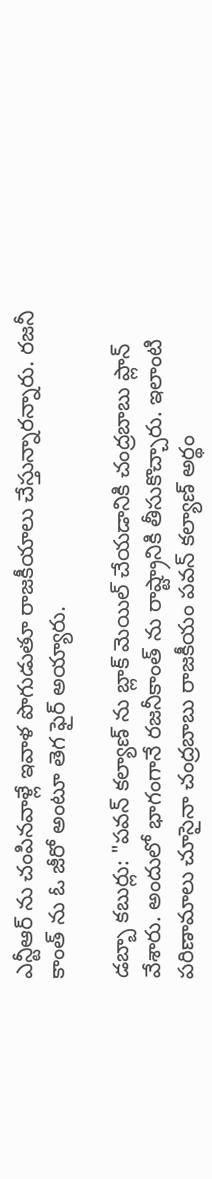ఎన్టీఆర్ ను చంపినవాళ్లే ఇవాళ పొగుడుతూ రాజకీయాలు చేస్తున్నారన్నారు. రజనీ కాంత్ ను ఓ జీరో అంటూ తెగ ఫైర్ అయ్యారు.

డబ్బా కబుర్లు: "పవన్ కల్యాణ్ ను బ్లాక్ మెయిల్ చేయడానికి చంద్రబాబు ప్లాన్ వేశారు. అందులో భాగంగానే రజనీకాంత్ ను రాష్ట్రానికి తీసుకొచ్చారు. ఇలాంటి పరిణామాలు చూసైనా చంద్రబాబు రాజకీయం పవన్ కల్యాణ్ అర్థం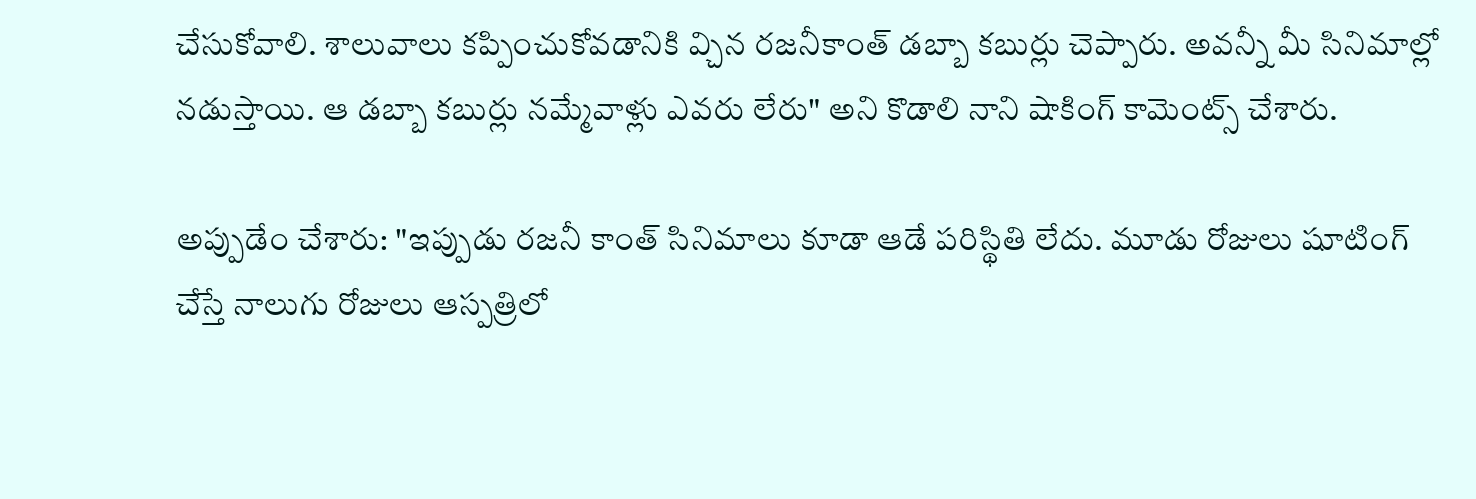చేసుకోవాలి. శాలువాలు కప్పించుకోవడానికి వ్చిన రజనీకాంత్ డబ్బా కబుర్లు చెప్పారు. అవన్నీ మీ సినిమాల్లో నడుస్తాయి. ఆ డబ్బా కబుర్లు నమ్మేవాళ్లు ఎవరు లేరు" అని కొడాలి నాని షాకింగ్ కామెంట్స్ చేశారు.

అప్పుడేం చేశారు: "ఇప్పుడు రజనీ కాంత్ సినిమాలు కూడా ఆడే పరిస్థితి లేదు. మూడు రోజులు షూటింగ్ చేస్తే నాలుగు రోజులు ఆస్పత్రిలో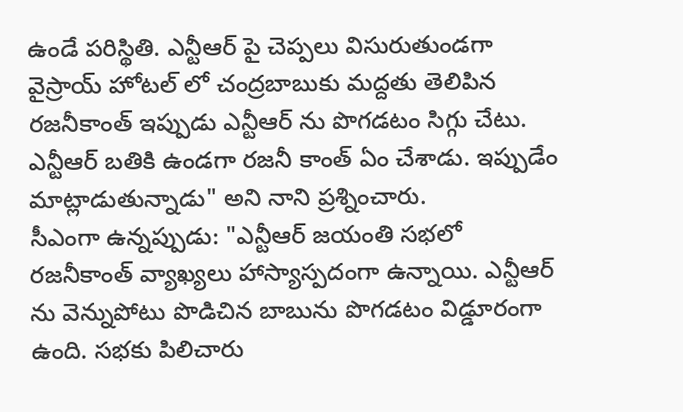ఉండే పరిస్థితి. ఎన్టీఆర్ పై చెప్పలు విసురుతుండగా వైస్రాయ్ హోటల్ లో చంద్రబాబుకు మద్దతు తెలిపిన రజనీకాంత్ ఇప్పుడు ఎన్టీఆర్ ను పొగడటం సిగ్గు చేటు. ఎన్టీఆర్ బతికి ఉండగా రజనీ కాంత్ ఏం చేశాడు. ఇప్పుడేం మాట్లాడుతున్నాడు" అని నాని ప్రశ్నించారు.
సీఎంగా ఉన్నప్పుడు: "ఎన్టీఆర్ జయంతి సభలో రజనీకాంత్ వ్యాఖ్యలు హాస్యాస్పదంగా ఉన్నాయి. ఎన్టీఆర్ ను వెన్నుపోటు పొడిచిన బాబును పొగడటం విడ్డూరంగా ఉంది. సభకు పిలిచారు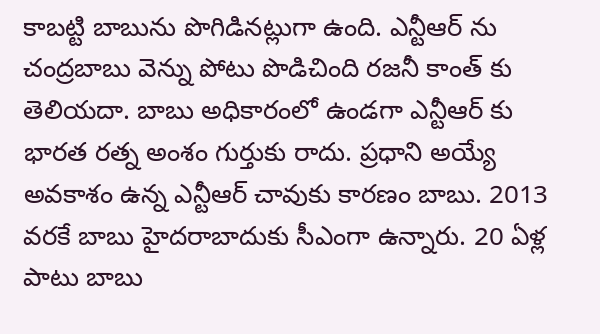కాబట్టి బాబును పొగిడినట్లుగా ఉంది. ఎన్టీఆర్ ను చంద్రబాబు వెన్ను పోటు పొడిచింది రజనీ కాంత్ కు తెలియదా. బాబు అధికారంలో ఉండగా ఎన్టీఆర్ కు భారత రత్న అంశం గుర్తుకు రాదు. ప్రధాని అయ్యే అవకాశం ఉన్న ఎన్టీఆర్ చావుకు కారణం బాబు. 2013 వరకే బాబు హైదరాబాదుకు సీఎంగా ఉన్నారు. 20 ఏళ్ల పాటు బాబు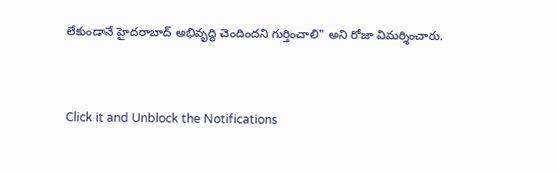లేకుండానే హైదరాబాద్ అభివృద్ధి చెందిందని గుర్తించాలి" అని రోజా విమర్శించారు.


Click it and Unblock the Notifications